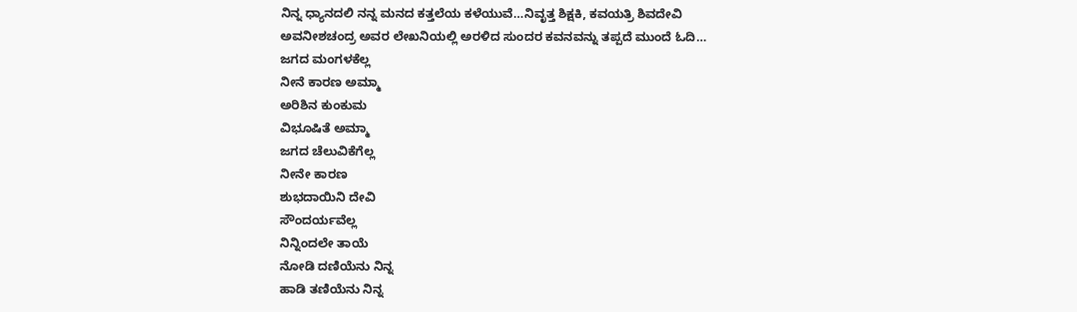ನಿನ್ನ ಧ್ಯಾನದಲಿ ನನ್ನ ಮನದ ಕತ್ತಲೆಯ ಕಳೆಯುವೆ…ನಿವೃತ್ತ ಶಿಕ್ಷಕಿ, ಕವಯತ್ರಿ ಶಿವದೇವಿ ಅವನೀಶಚಂದ್ರ ಅವರ ಲೇಖನಿಯಲ್ಲಿ ಅರಳಿದ ಸುಂದರ ಕವನವನ್ನು ತಪ್ಪದೆ ಮುಂದೆ ಓದಿ…
ಜಗದ ಮಂಗಳಕೆಲ್ಲ
ನೀನೆ ಕಾರಣ ಅಮ್ಮಾ
ಅರಿಶಿನ ಕುಂಕುಮ
ವಿಭೂಷಿತೆ ಅಮ್ಮಾ
ಜಗದ ಚೆಲುವಿಕೆಗೆಲ್ಲ
ನೀನೇ ಕಾರಣ
ಶುಭದಾಯಿನಿ ದೇವಿ
ಸೌಂದರ್ಯವೆಲ್ಲ
ನಿನ್ನಿಂದಲೇ ತಾಯೆ
ನೋಡಿ ದಣಿಯೆನು ನಿನ್ನ
ಹಾಡಿ ತಣಿಯೆನು ನಿನ್ನ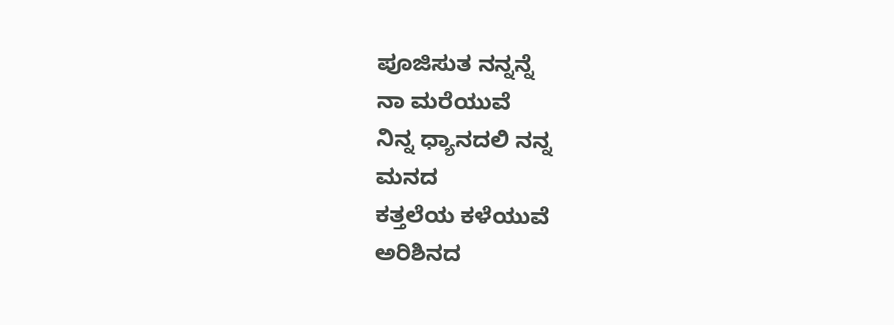ಪೂಜಿಸುತ ನನ್ನನ್ನೆ
ನಾ ಮರೆಯುವೆ
ನಿನ್ನ ಧ್ಯಾನದಲಿ ನನ್ನ
ಮನದ
ಕತ್ತಲೆಯ ಕಳೆಯುವೆ
ಅರಿಶಿನದ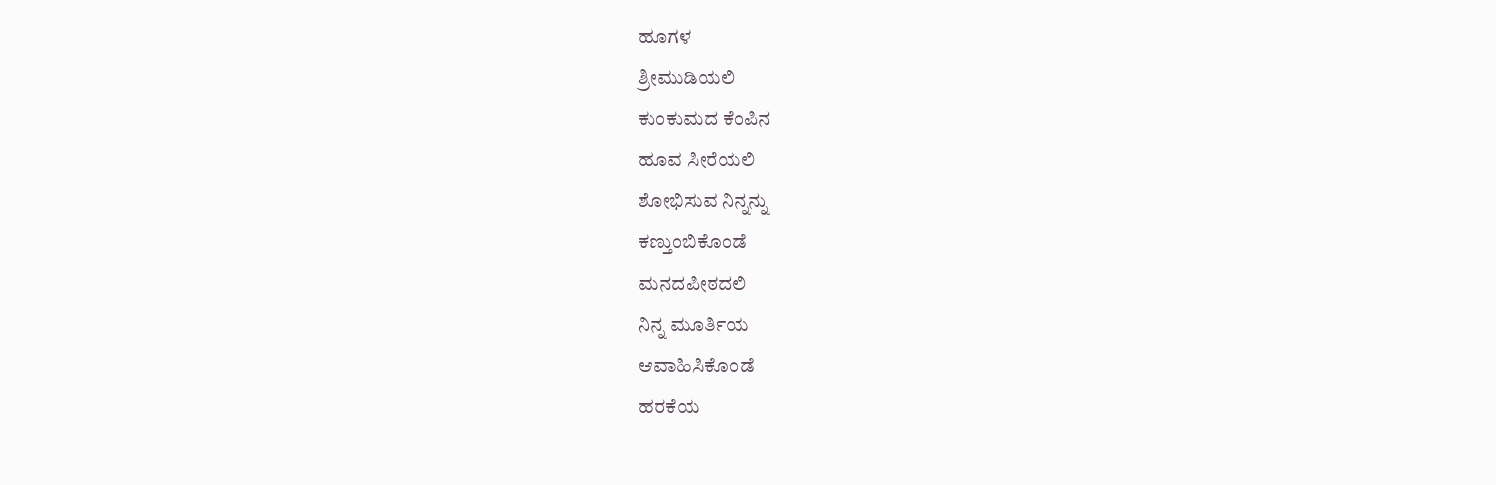ಹೂಗಳ
ಶ್ರೀಮುಡಿಯಲಿ
ಕುಂಕುಮದ ಕೆಂಪಿನ
ಹೂವ ಸೀರೆಯಲಿ
ಶೋಭಿಸುವ ನಿನ್ನನ್ನು
ಕಣ್ತುಂಬಿಕೊಂಡೆ
ಮನದಪೀಠದಲಿ
ನಿನ್ನ ಮೂರ್ತಿಯ
ಆವಾಹಿಸಿಕೊಂಡೆ
ಹರಕೆಯ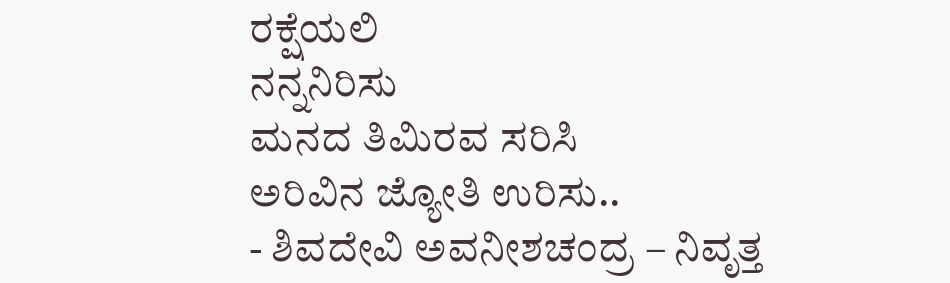ರಕ್ಷೆಯಲಿ
ನನ್ನನಿರಿಸು
ಮನದ ತಿಮಿರವ ಸರಿಸಿ
ಅರಿವಿನ ಜ್ಯೋತಿ ಉರಿಸು..
- ಶಿವದೇವಿ ಅವನೀಶಚಂದ್ರ – ನಿವೃತ್ತ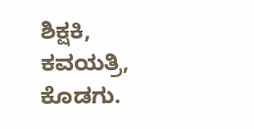ಶಿಕ್ಷಕಿ, ಕವಯತ್ರಿ, ಕೊಡಗು.